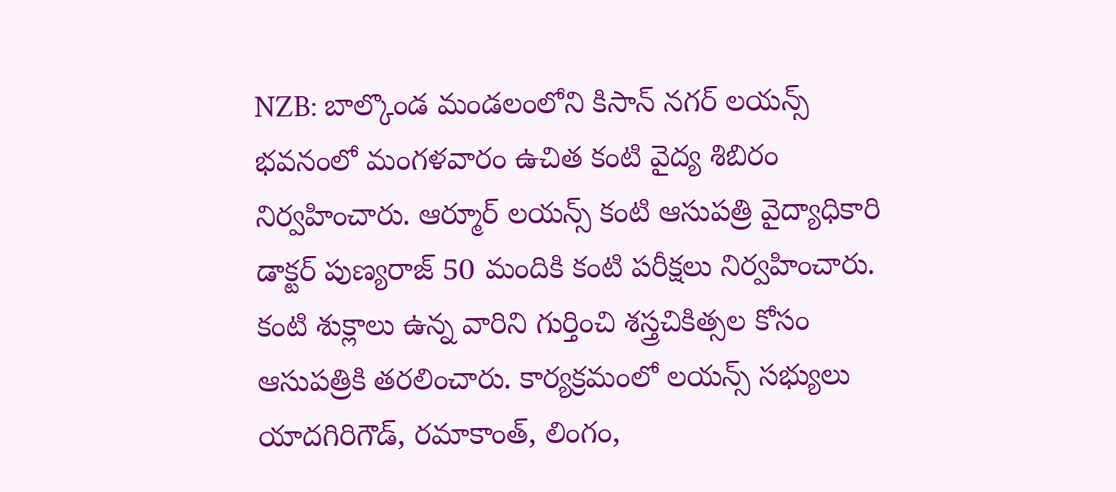NZB: బాల్కొండ మండలంలోని కిసాన్ నగర్ లయన్స్ భవనంలో మంగళవారం ఉచిత కంటి వైద్య శిబిరం నిర్వహించారు. ఆర్మూర్ లయన్స్ కంటి ఆసుపత్రి వైద్యాధికారి డాక్టర్ పుణ్యరాజ్ 50 మందికి కంటి పరీక్షలు నిర్వహించారు. కంటి శుక్లాలు ఉన్న వారిని గుర్తించి శస్త్రచికిత్సల కోసం ఆసుపత్రికి తరలించారు. కార్యక్రమంలో లయన్స్ సభ్యులు యాదగిరిగౌడ్, రమాకాంత్, లింగం,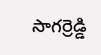సాగర్రెడ్డి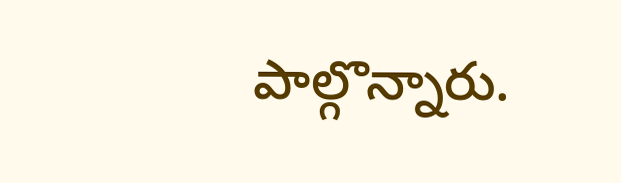పాల్గొన్నారు.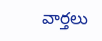వార్తలు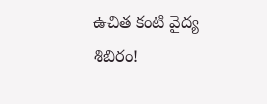ఉచిత కంటి వైద్య శిబిరం!